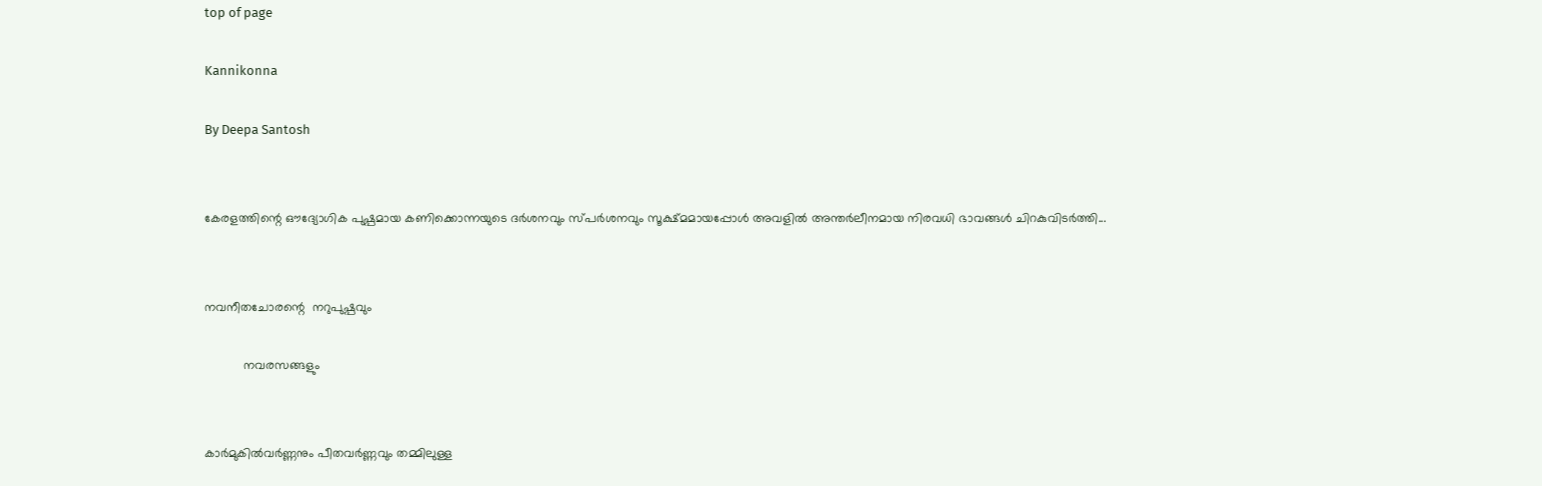top of page

Kannikonna

By Deepa Santosh


കേരളത്തിന്റെ ഔദ്യോഗിക പുഷ്പമായ കണിക്കൊന്നയുടെ ദർശനവും സ്പർശനവും സൂക്ഷ്മമായപ്പോൾ അവളിൽ അന്തർലീനമായ നിരവധി ഭാവങ്ങൾ ചിറകുവിടർത്തി...


നവനീതചോരന്റെ  നറുപുഷ്പവും

           നവരസങ്ങളും


കാർമുകിൽവർണ്ണനും പീതവർണ്ണവും തമ്മിലുള്ള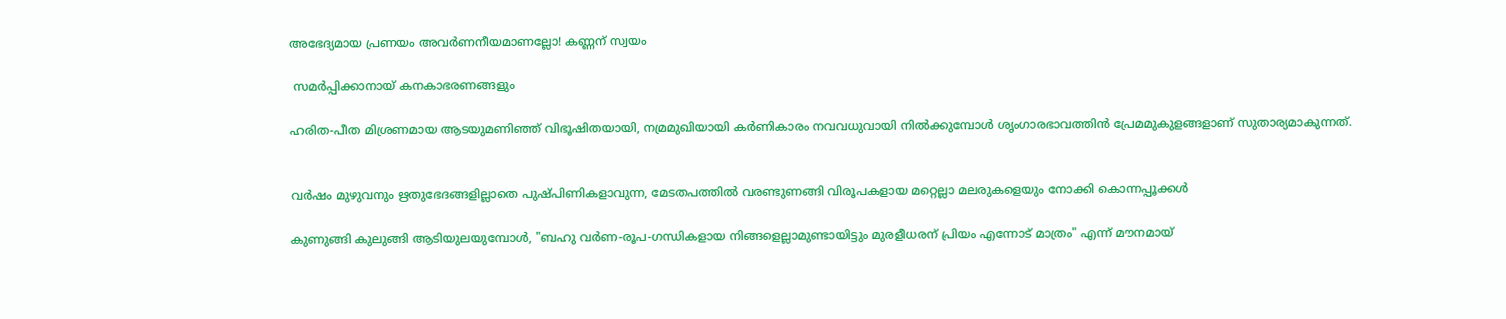അഭേദ്യമായ പ്രണയം അവർണനീയമാണല്ലോ! കണ്ണന് സ്വയം

 സമർപ്പിക്കാനായ് കനകാഭരണങ്ങളും

ഹരിത-പീത മിശ്രണമായ ആടയുമണിഞ്ഞ് വിഭൂഷിതയായി, നമ്രമുഖിയായി കർണികാരം നവവധുവായി നിൽക്കുമ്പോൾ ശൃംഗാരഭാവത്തിൻ പ്രേമമുകുളങ്ങളാണ് സുതാര്യമാകുന്നത്.


വർഷം മുഴുവനും ഋതുഭേദങ്ങളില്ലാതെ പുഷ്പിണികളാവുന്ന, മേടതപത്തിൽ വരണ്ടുണങ്ങി വിരൂപകളായ മറ്റെല്ലാ മലരുകളെയും നോക്കി കൊന്നപ്പൂക്കൾ

കുണുങ്ങി കുലുങ്ങി ആടിയുലയുമ്പോൾ, "ബഹു വർണ-രൂപ-ഗന്ധികളായ നിങ്ങളെല്ലാമുണ്ടായിട്ടും മുരളീധരന് പ്രിയം എന്നോട് മാത്രം" എന്ന് മൗനമായ്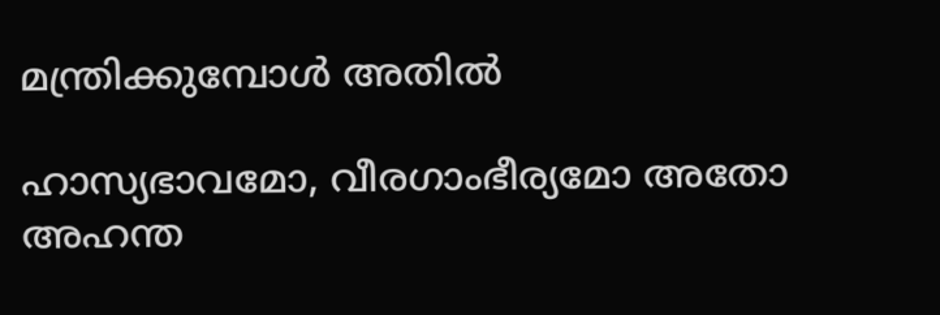മന്ത്രിക്കുമ്പോൾ അതിൽ

ഹാസ്യഭാവമോ, വീരഗാംഭീര്യമോ അതോ  അഹന്ത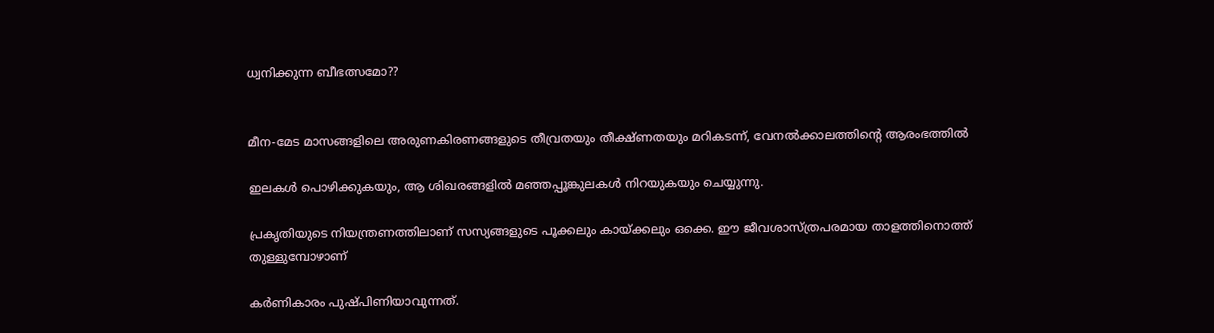ധ്വനിക്കുന്ന ബീഭത്സമോ??


മീന-മേട മാസങ്ങളിലെ അരുണകിരണങ്ങളുടെ തീവ്രതയും തീക്ഷ്ണതയും മറികടന്ന്, വേനൽക്കാലത്തിന്റെ ആരംഭത്തിൽ

ഇലകൾ പൊഴിക്കുകയും, ആ ശിഖരങ്ങളില്‍ മഞ്ഞപ്പൂങ്കുലകൾ നിറയുകയും ചെയ്യുന്നു.

പ്രകൃതിയുടെ നിയന്ത്രണത്തിലാണ് സസ്യങ്ങളുടെ പൂക്കലും കായ്ക്കലും ഒക്കെ. ഈ ജീവശാസ്ത്രപരമായ താളത്തിനൊത്ത് തുള്ളുമ്പോഴാണ്

കർണികാരം പുഷ്പിണിയാവുന്നത്.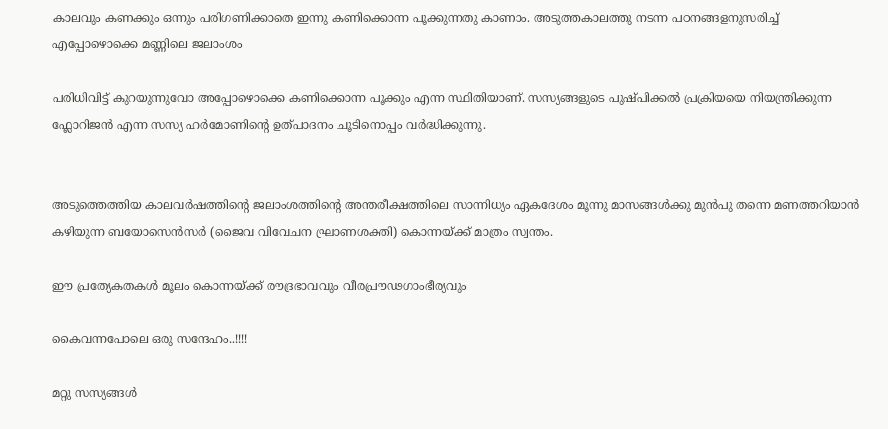കാലവും കണക്കും ഒന്നും പരിഗണിക്കാതെ ഇന്നു കണിക്കൊന്ന പൂക്കുന്നതു കാണാം. അടുത്തകാലത്തു നടന്ന പഠനങ്ങളനുസരിച്ച് എപ്പോഴൊക്കെ മണ്ണിലെ ജലാംശം

പരിധിവിട്ട് കുറയുന്നുവോ അപ്പോഴൊക്കെ കണിക്കൊന്ന പൂക്കും എന്ന സ്ഥിതിയാണ്. സസ്യങ്ങളുടെ പുഷ്പിക്കൽ പ്രക്രിയയെ നിയന്ത്രിക്കുന്ന ഫ്ലോറിജൻ എന്ന സസ്യ ഹർമോണിന്റെ ഉത്പാദനം ചൂടിനൊപ്പം വർദ്ധിക്കുന്നു.


അടുത്തെത്തിയ കാലവർഷത്തിന്റെ ജലാംശത്തിന്റെ അന്തരീക്ഷത്തിലെ സാന്നിധ്യം ഏകദേശം മൂന്നു മാസങ്ങൾക്കു മുൻപു തന്നെ മണത്തറിയാൻ കഴിയുന്ന ബയോസെൻസർ (ജൈവ വിവേചന ഘ്രാണശക്തി) കൊന്നയ്ക്ക് മാത്രം സ്വന്തം.

ഈ പ്രത്യേകതകൾ മൂലം കൊന്നയ്ക്ക് രൗദ്രഭാവവും വീരപ്രൗഢഗാംഭീര്യവും

കൈവന്നപോലെ ഒരു സന്ദേഹം..!!!!

മറ്റു സസ്യങ്ങൾ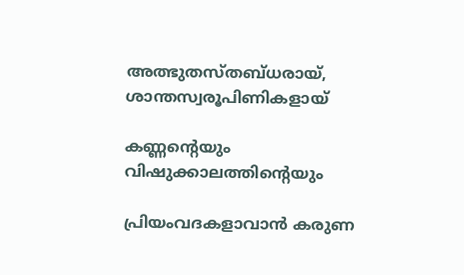അത്ഭുതസ്തബ്ധരായ്, ശാന്തസ്വരൂപിണികളായ്

കണ്ണന്റെയും വിഷുക്കാലത്തിന്റെയും

പ്രിയംവദകളാവാൻ കരുണ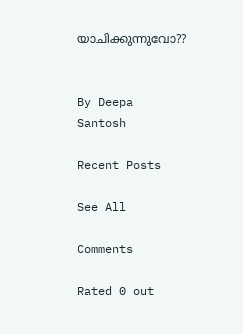യാചിക്കുന്നുവോ??


By Deepa Santosh

Recent Posts

See All

Comments

Rated 0 out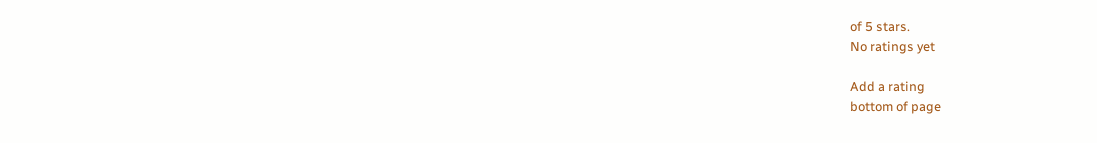of 5 stars.
No ratings yet

Add a rating
bottom of page